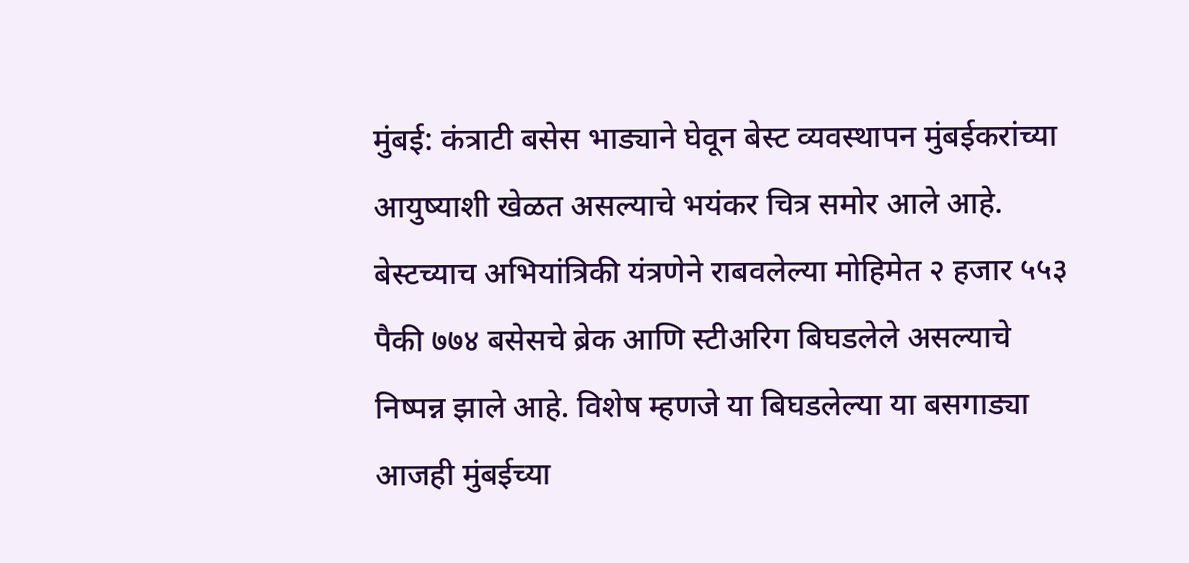मुंबई: कंत्राटी बसेस भाड्याने घेवून बेस्ट व्यवस्थापन मुंबईकरांच्या आयुष्याशी खेळत असल्याचे भयंकर चित्र समोर आले आहे. बेस्टच्याच अभियांत्रिकी यंत्रणेने राबवलेल्या मोहिमेत २ हजार ५५३ पैकी ७७४ बसेसचे ब्रेक आणि स्टीअरिग बिघडलेले असल्याचे निष्पन्न झाले आहे. विशेष म्हणजे या बिघडलेल्या या बसगाड्या आजही मुंबईच्या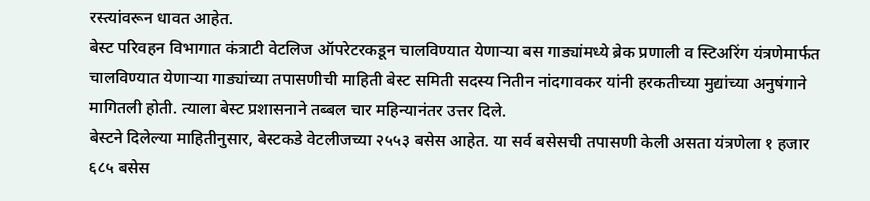रस्त्यांवरून धावत आहेत.
बेस्ट परिवहन विभागात कंत्राटी वेटलिज ऑपरेटरकडून चालविण्यात येणाऱ्या बस गाड्यांमध्ये ब्रेक प्रणाली व स्टिअरिंग यंत्रणेमार्फत चालविण्यात येणाऱ्या गाड्यांच्या तपासणीची माहिती बेस्ट समिती सदस्य नितीन नांदगावकर यांनी हरकतीच्या मुद्यांच्या अनुषंगाने मागितली होती. त्याला बेस्ट प्रशासनाने तब्बल चार महिन्यानंतर उत्तर दिले.
बेस्टने दिलेल्या माहितीनुसार, बेस्टकडे वेटलीजच्या २५५३ बसेस आहेत. या सर्व बसेसची तपासणी केली असता यंत्रणेला १ हजार ६८५ बसेस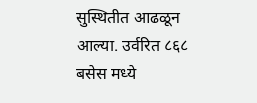सुस्थितीत आढळून आल्या. उर्वरित ८६८ बसेस मध्ये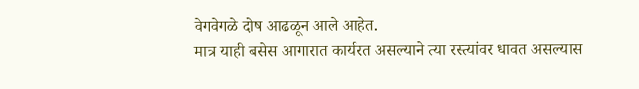वेगवेगळे दोष आढळून आले आहेत.
मात्र याही बसेस आगारात कार्यरत असल्याने त्या रस्त्यांवर धावत असल्यास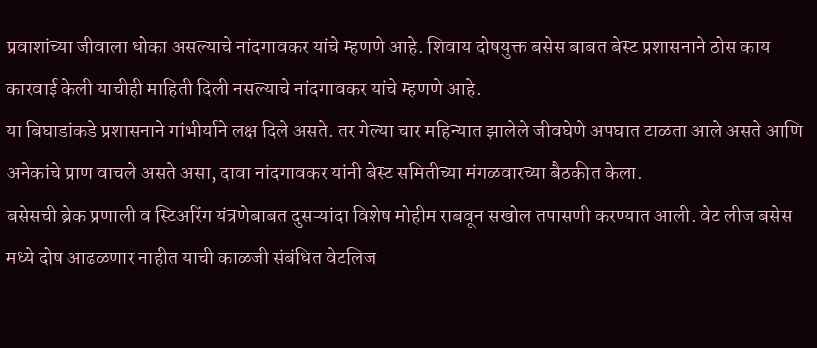प्रवाशांच्या जीवाला धोका असल्याचे नांदगावकर यांचे म्हणणे आहे. शिवाय दोषयुक्त बसेस बाबत बेस्ट प्रशासनाने ठोस काय कारवाई केली याचीही माहिती दिली नसल्याचे नांदगावकर यांचे म्हणणे आहे.
या बिघाडांकडे प्रशासनाने गांभीर्याने लक्ष दिले असते. तर गेल्या चार महिन्यात झालेले जीवघेणे अपघात टाळता आले असते आणि अनेकांचे प्राण वाचले असते असा, दावा नांदगावकर यांनी बेस्ट समितीच्या मंगळवारच्या बैठकीत केला.
बसेसची ब्रेक प्रणाली व स्टिअरिंग यंत्रणेबाबत दुसऱ्यांदा विशेष मोहीम राबवून सखोल तपासणी करण्यात आली. वेट लीज बसेस मध्ये दोष आढळणार नाहीत याची काळजी संबंधित वेटलिज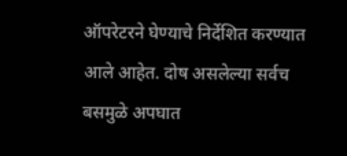ऑपरेटरने घेण्याचे निर्देशित करण्यात आले आहेत. दोष असलेल्या सर्वच बसमुळे अपघात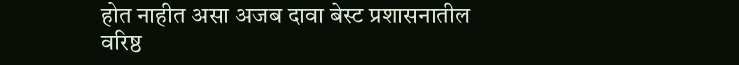होत नाहीत असा अजब दावा बेस्ट प्रशासनातील वरिष्ठ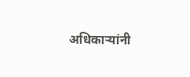अधिकाऱ्यांनी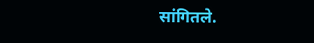सांगितले.